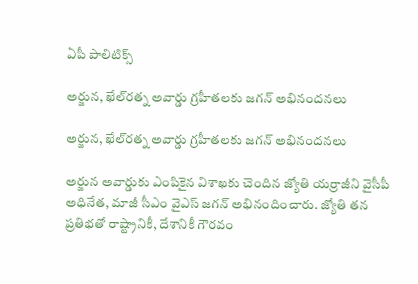ఏపీ పాలిటిక్స్

అర్జున, ఖేల్‌రత్న అవార్డు గ్రహీతలకు జగన్ అభినందనలు

అర్జున, ఖేల్‌రత్న అవార్డు గ్రహీతలకు జగన్ అభినందనలు

అర్జున అవార్డుకు ఎంపికైన విశాఖ‌కు చెందిన జ్యోతి యర్రాజీని వైసీపీ అధినేత‌, మాజీ సీఎం వైఎస్ జ‌గ‌న్‌ అభినందించారు. జ్యోతి తన ప్రతిభతో రాష్ట్రానికీ, దేశానికీ గౌరవం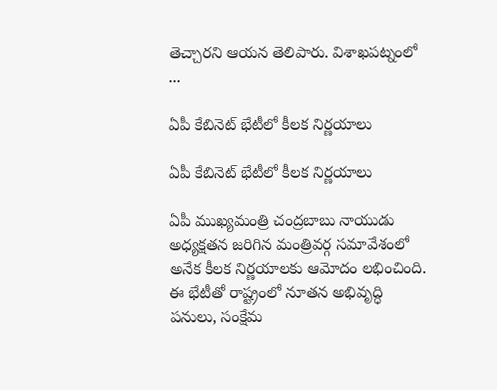తెచ్చారని ఆయన తెలిపారు. విశాఖపట్నంలో ...

ఏపీ కేబినెట్‌ భేటీలో కీలక నిర్ణయాలు

ఏపీ కేబినెట్‌ భేటీలో కీలక నిర్ణయాలు

ఏపీ ముఖ్యమంత్రి చంద్రబాబు నాయుడు అధ్యక్షతన జరిగిన మంత్రివర్గ సమావేశంలో అనేక కీలక నిర్ణయాలకు ఆమోదం లభించింది. ఈ భేటీతో రాష్ట్రంలో నూతన అభివృద్ధి పనులు, సంక్షేమ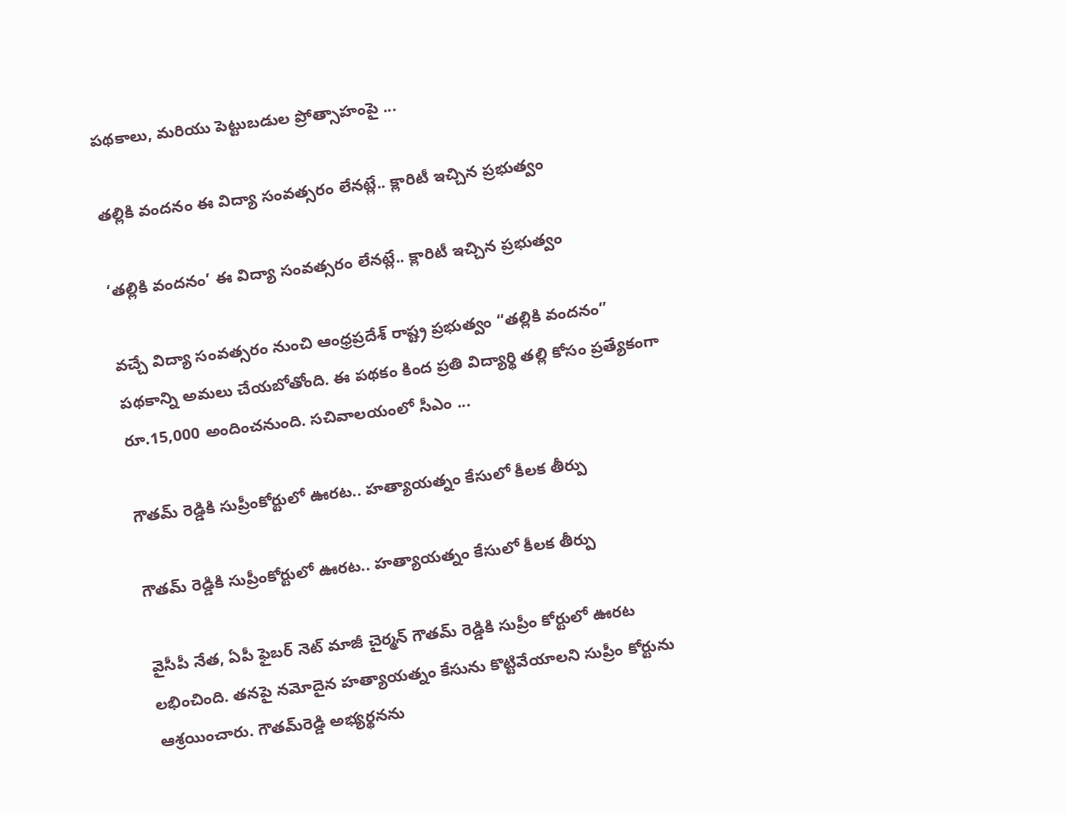పథకాలు, మరియు పెట్టుబడుల ప్రోత్సాహంపై ...

తల్లికి వందనం ఈ విద్యా సంవ‌త్స‌రం లేన‌ట్లే.. క్లారిటీ ఇచ్చిన ప్ర‌భుత్వం

‘తల్లికి వందనం’ ఈ విద్యా సంవ‌త్స‌రం లేన‌ట్లే.. క్లారిటీ ఇచ్చిన ప్ర‌భుత్వం

వచ్చే విద్యా సంవత్సరం నుంచి ఆంధ్రప్రదేశ్ రాష్ట్ర ప్రభుత్వం “తల్లికి వందనం” పథకాన్ని అమలు చేయబోతోంది. ఈ పథకం కింద ప్రతి విద్యార్థి తల్లి కోసం ప్రత్యేకంగా రూ.15,000 అందించనుంది. స‌చివాల‌యంలో సీఎం ...

గౌతమ్ రెడ్డికి సుప్రీంకోర్టులో ఊరట.. హత్యాయత్నం కేసులో కీలక తీర్పు

గౌతమ్ రెడ్డికి సుప్రీంకోర్టులో ఊరట.. హత్యాయత్నం కేసులో కీలక తీర్పు

వైసీపీ నేత, ఏపీ ఫైబర్ నెట్ మాజీ చైర్మన్ గౌతమ్ రెడ్డికి సుప్రీం కోర్టులో ఊర‌ట ల‌భించింది. త‌న‌పై న‌మోదైన హ‌త్యాయ‌త్నం కేసును కొట్టివేయాల‌ని సుప్రీం కోర్టును ఆశ్ర‌యించారు. గౌత‌మ్‌రెడ్డి అభ్య‌ర్థ‌న‌ను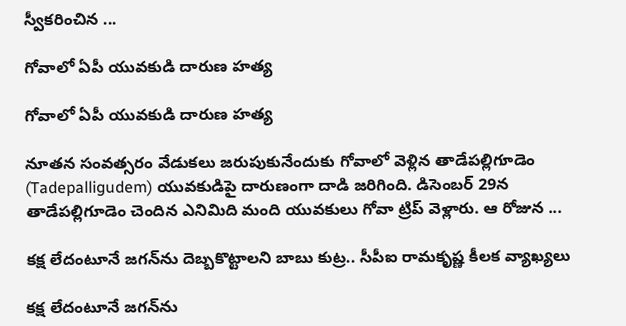స్వీక‌రించిన ...

గోవాలో ఏపీ యువ‌కుడి దారుణ హత్య

గోవాలో ఏపీ యువ‌కుడి దారుణ హత్య

నూతన సంవత్సరం వేడుకలు జరుపుకునేందుకు గోవాలో వెళ్లిన తాడేపల్లిగూడెం (Tadepalligudem) యువకుడిపై దారుణంగా దాడి జరిగింది. డిసెంబర్ 29న తాడేపల్లిగూడెం చెందిన ఎనిమిది మంది యువకులు గోవా ట్రిప్ వెళ్లారు. ఆ రోజున ...

క‌క్ష లేదంటూనే జ‌గ‌న్‌ను దెబ్బ‌కొట్టాల‌ని బాబు కుట్ర‌.. సీపీఐ రామ‌కృష్ణ కీల‌క వ్యాఖ్య‌లు

క‌క్ష లేదంటూనే జ‌గ‌న్‌ను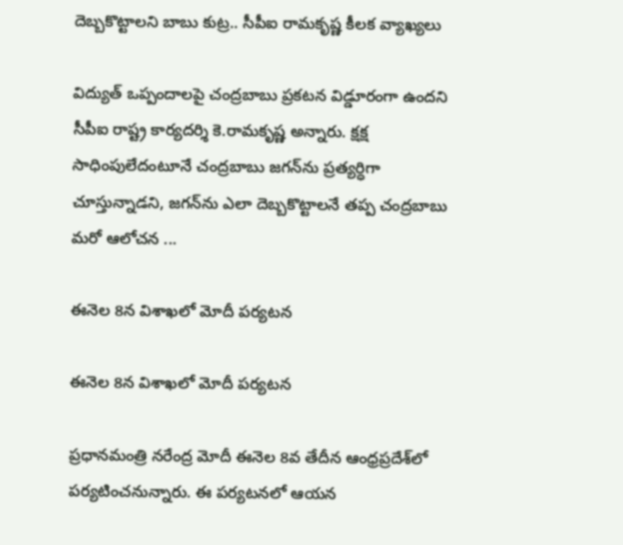దెబ్బ‌కొట్టాల‌ని బాబు కుట్ర‌.. సీపీఐ రామ‌కృష్ణ కీల‌క వ్యాఖ్య‌లు

విద్యుత్ ఒప్పందాలపై చంద్రబాబు ప్రకటన విడ్డూరంగా ఉందని సీపీఐ రాష్ట్ర కార్య‌ద‌ర్శి కె.రామ‌కృష్ణ అన్నారు. క్ష‌క్ష సాధింపులేదంటూనే చంద్రబాబు జగన్‌ను ప్రత్యర్ధిగా చూస్తున్నాడని, జగన్‌ను ఎలా దెబ్బకొట్టాలనే తప్ప చంద్రబాబు మరో ఆలోచన ...

ఈనెల 8న విశాఖలో మోదీ పర్యటన

ఈనెల 8న విశాఖలో మోదీ పర్యటన

ప్ర‌ధాన‌మంత్రి న‌రేంద్ర మోదీ ఈనెల 8వ తేదీన ఆంధ్రప్రదేశ్‌లో పర్యటించనున్నారు. ఈ పర్యటనలో ఆయన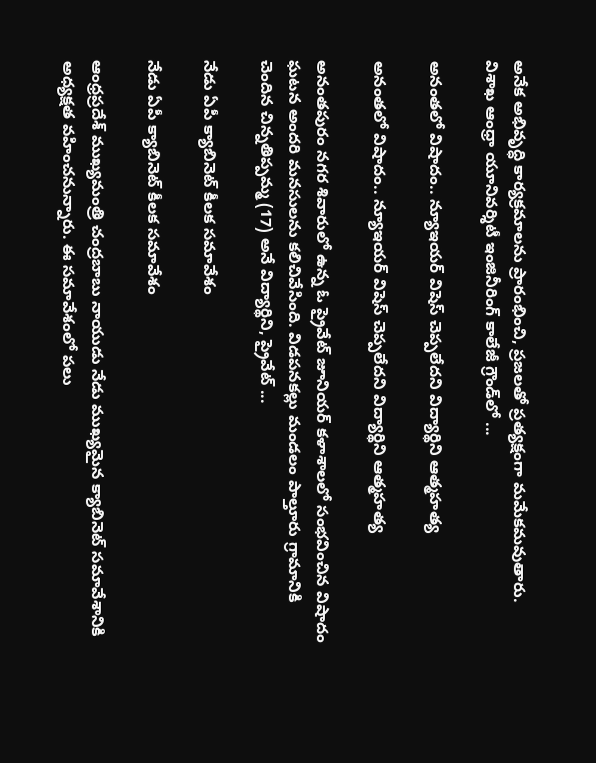అనేక అభివృద్ధి కార్యక్రమాలను ప్రారంభించి, ప్రజలతో ప్రత్యక్షంగా మమేకమవుతారు. విశాఖ ఆంధ్రా యూనివర్శిటీ ఇంజినీరింగ్ కాలేజీ గ్రౌండ్‌లో ...

అనంత‌లో విషాదం.. న్యూఇయ‌ర్ విషెస్ చెప్ప‌లేద‌ని విద్యార్థిని ఆత్మ‌హ‌త్య‌

అనంత‌లో విషాదం.. న్యూఇయ‌ర్ విషెస్ చెప్ప‌లేద‌ని విద్యార్థిని ఆత్మ‌హ‌త్య‌

అనంతపురం నగర శివారులో ఉన్న ఓ ప్రైవేట్ జూనియర్ కళాశాలలో సంభవించిన విషాదం ఘ‌ట‌న‌ అందరి మనసులను కలిచివేసింది. విడపనకల్లు మండలం పాల్తూరు గ్రామానికి చెందిన చిన్నతిప్పమ్మ (17) అనే విద్యార్థిని, ప్రైవేట్ ...

నేడు ఏపీ క్యాబినెట్ కీలక సమావేశం

నేడు ఏపీ క్యాబినెట్ కీలక సమావేశం

ఆంధ్రప్రదేశ్ ముఖ్యమంత్రి చంద్రబాబు నాయుడు నేడు ముఖ్యమైన క్యాబినెట్ సమావేశానికి అధ్యక్షత వహించనున్నారు. ఈ సమావేశంలో పలు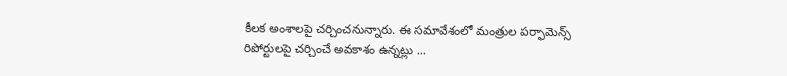కీలక అంశాలపై చర్చించనున్నారు. ఈ స‌మావేశంలో మంత్రుల పర్ఫామెన్స్ రిపోర్టులపై చర్చించే అవకాశం ఉన్నట్లు ...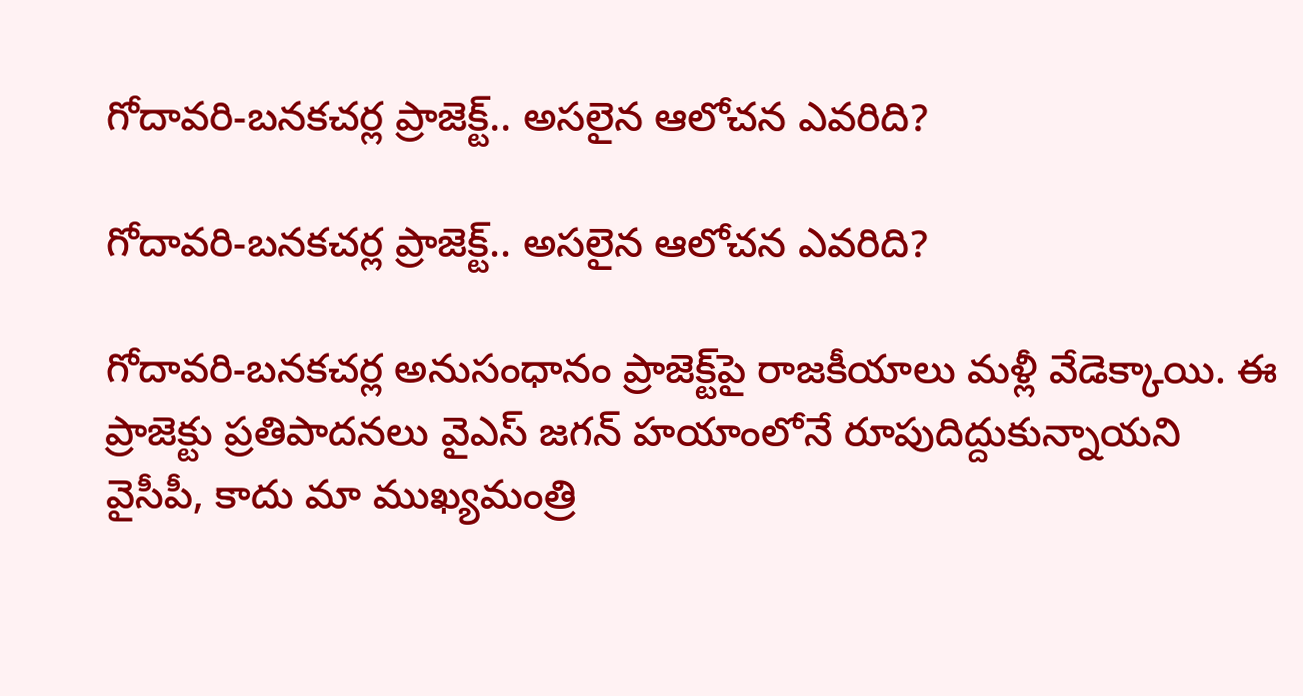గోదావరి-బనకచర్ల ప్రాజెక్ట్‌.. అసలైన ఆలోచన ఎవరిది?

గోదావరి-బనకచర్ల ప్రాజెక్ట్‌.. అసలైన ఆలోచన ఎవరిది?

గోదావరి-బనకచర్ల అనుసంధానం ప్రాజెక్ట్‌పై రాజకీయాలు మళ్లీ వేడెక్కాయి. ఈ ప్రాజెక్టు ప్రతిపాదనలు వైఎస్ జగన్ హయాంలోనే రూపుదిద్దుకున్నాయని వైసీపీ, కాదు మా ముఖ్య‌మంత్రి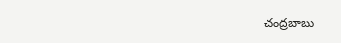చంద్రబాబు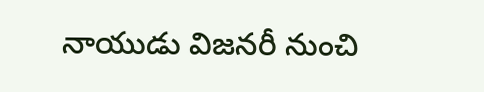నాయుడు విజ‌న‌రీ నుంచి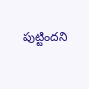పుట్టింద‌ని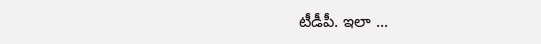టీడీపీ. ఇలా ...